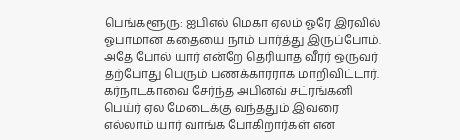பெங்களூரு: ஐபிஎல் மெகா ஏலம் ஓரே இரவில் ஓபாமான கதையை நாம் பார்த்து இருப்போம். அதே போல் யார் என்றே தெரியாத வீரர் ஒருவர் தற்போது பெரும் பணக்காரராக மாறிவிட்டார்.
கர்நாடகாவை சேர்ந்த அபினவ் சட்ரங்கனி பெய்ர் ஏல மேடைக்கு வந்ததும் இவரை எல்லாம் யார் வாங்க போகிறார்கள் என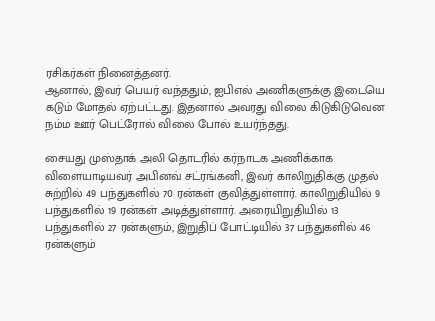ரசிகர்கள் நினைத்தனர்.
ஆனால், இவர் பெயர் வந்ததும், ஐபிஎல் அணிகளுக்கு இடையெ கடும் மோதல் ஏற்பட்டது. இதனால் அவரது விலை கிடுகிடுவென நம்ம ஊர் பெட்ரோல் விலை போல் உயர்ந்தது.

சையது முஸ்தாக் அலி தொடரில் கர்நாடக அணிக்காக விளையாடியவர் அபினவ் சட்ரங்கனி, இவர் காலிறுதிக்கு முதல் சுற்றில் 49 பந்துகளில் 70 ரன்கள் குவித்துள்ளார். காலிறுதியில் 9 பந்துகளில் 19 ரன்கள் அடித்துள்ளார். அரையிறுதியில் 13 பந்துகளில் 27 ரன்களும், இறுதிப் போட்டியில் 37 பந்துகளில் 46 ரன்களும்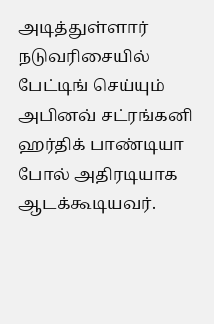அடித்துள்ளார்
நடுவரிசையில் பேட்டிங் செய்யும் அபினவ் சட்ரங்கனி ஹர்திக் பாண்டியா போல் அதிரடியாக ஆடக்கூடியவர்.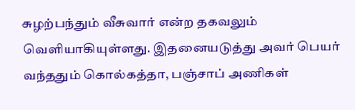சுழற்பந்தும் வீசுவார் என்ற தகவலும் வெளியாகியுள்ளது. இதனையடுத்து அவர் பெயர் வந்ததும் கொல்கத்தா, பஞ்சாப் அணிகள்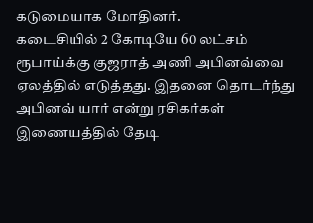கடுமையாக மோதினர்.
கடைசியில் 2 கோடியே 60 லட்சம் ரூபாய்க்கு குஜராத் அணி அபினவ்வை ஏலத்தில் எடுத்தது. இதனை தொடர்ந்து அபினவ் யார் என்று ரசிகர்கள் இணையத்தில் தேடி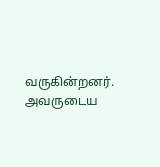வருகின்றனர். அவருடைய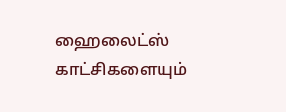ஹைலைட்ஸ் காட்சிகளையும்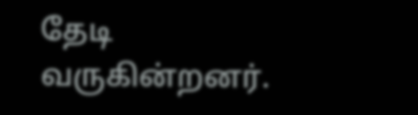தேடி வருகின்றனர்.